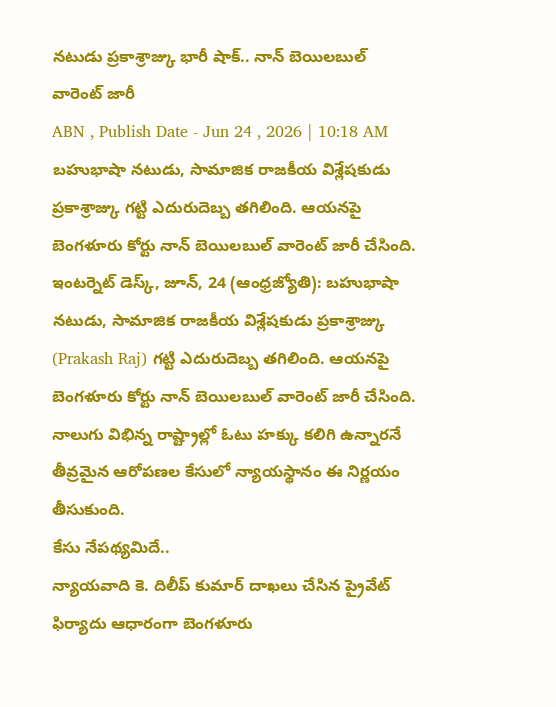నటుడు ప్రకాశ్రాజ్కు భారీ షాక్.. నాన్ బెయిలబుల్ వారెంట్ జారీ
ABN , Publish Date - Jun 24 , 2026 | 10:18 AM
బహుభాషా నటుడు, సామాజిక రాజకీయ విశ్లేషకుడు ప్రకాశ్రాజ్కు గట్టి ఎదురుదెబ్బ తగిలింది. ఆయనపై బెంగళూరు కోర్టు నాన్ బెయిలబుల్ వారెంట్ జారీ చేసింది.
ఇంటర్నెట్ డెస్క్, జూన్, 24 (ఆంధ్రజ్యోతి): బహుభాషా నటుడు, సామాజిక రాజకీయ విశ్లేషకుడు ప్రకాశ్రాజ్కు (Prakash Raj) గట్టి ఎదురుదెబ్బ తగిలింది. ఆయనపై బెంగళూరు కోర్టు నాన్ బెయిలబుల్ వారెంట్ జారీ చేసింది. నాలుగు విభిన్న రాష్ట్రాల్లో ఓటు హక్కు కలిగి ఉన్నారనే తీవ్రమైన ఆరోపణల కేసులో న్యాయస్థానం ఈ నిర్ణయం తీసుకుంది.
కేసు నేపథ్యమిదే..
న్యాయవాది కె. దిలీప్ కుమార్ దాఖలు చేసిన ప్రైవేట్ ఫిర్యాదు ఆధారంగా బెంగళూరు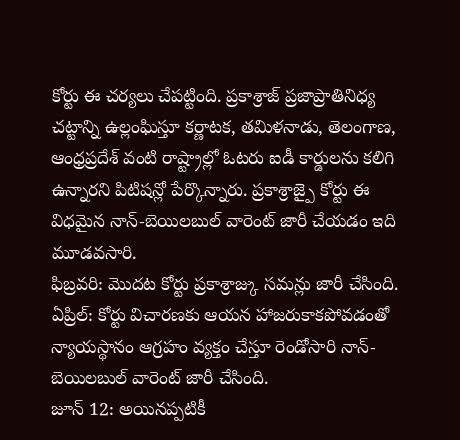కోర్టు ఈ చర్యలు చేపట్టింది. ప్రకాశ్రాజ్ ప్రజాప్రాతినిధ్య చట్టాన్ని ఉల్లంఘిస్తూ కర్ణాటక, తమిళనాడు, తెలంగాణ, ఆంధ్రప్రదేశ్ వంటి రాష్ట్రాల్లో ఓటరు ఐడీ కార్డులను కలిగి ఉన్నారని పిటిషన్లో పేర్కొన్నారు. ప్రకాశ్రాజ్పై కోర్టు ఈ విధమైన నాన్-బెయిలబుల్ వారెంట్ జారీ చేయడం ఇది మూడవసారి.
ఫిబ్రవరి: మొదట కోర్టు ప్రకాశ్రాజ్కు సమన్లు జారీ చేసింది.
ఏప్రిల్: కోర్టు విచారణకు ఆయన హాజరుకాకపోవడంతో న్యాయస్థానం ఆగ్రహం వ్యక్తం చేస్తూ రెండోసారి నాన్-బెయిలబుల్ వారెంట్ జారీ చేసింది.
జూన్ 12: అయినప్పటికీ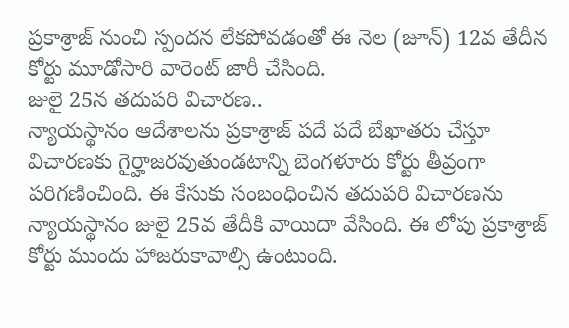ప్రకాశ్రాజ్ నుంచి స్పందన లేకపోవడంతో ఈ నెల (జూన్) 12వ తేదీన కోర్టు మూడోసారి వారెంట్ జారీ చేసింది.
జులై 25న తదుపరి విచారణ..
న్యాయస్థానం ఆదేశాలను ప్రకాశ్రాజ్ పదే పదే బేఖాతరు చేస్తూ విచారణకు గైర్హాజరవుతుండటాన్ని బెంగళూరు కోర్టు తీవ్రంగా పరిగణించింది. ఈ కేసుకు సంబంధించిన తదుపరి విచారణను న్యాయస్థానం జులై 25వ తేదీకి వాయిదా వేసింది. ఈ లోపు ప్రకాశ్రాజ్ కోర్టు ముందు హాజరుకావాల్సి ఉంటుంది.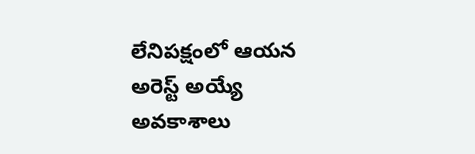లేనిపక్షంలో ఆయన అరెస్ట్ అయ్యే అవకాశాలు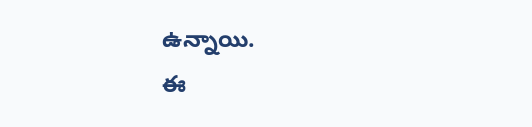ఉన్నాయి.
ఈ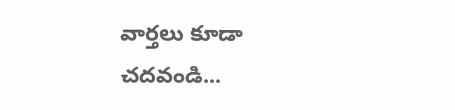వార్తలు కూడా చదవండి...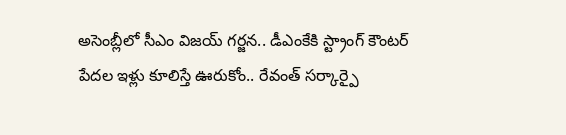అసెంబ్లీలో సీఎం విజయ్ గర్జన.. డీఎంకేకి స్ట్రాంగ్ కౌంటర్
పేదల ఇళ్లు కూలిస్తే ఊరుకోం.. రేవంత్ సర్కార్పై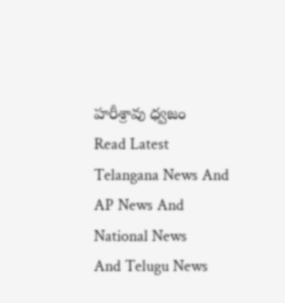హరీశ్రావు ధ్వజం
Read Latest Telangana News And AP News And National News
And Telugu News